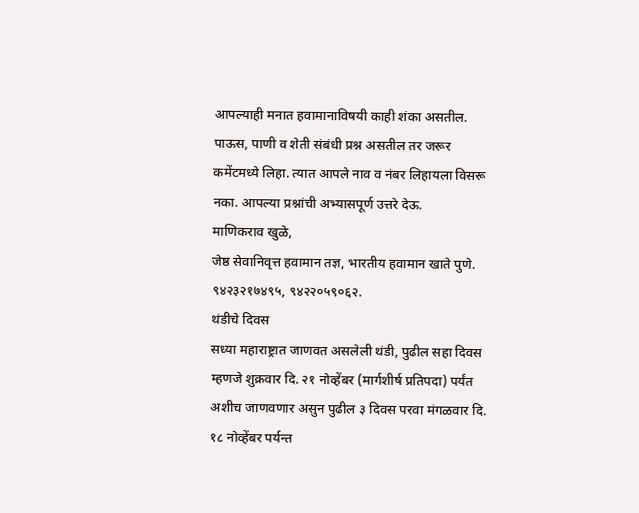आपल्याही मनात हवामानाविषयी काही शंका असतील. पाऊस, पाणी व शेती संबंधी प्रश्न असतील तर जरूर कमेंटमध्ये लिहा. त्यात आपले नाव व नंबर लिहायला विसरू नका. आपल्या प्रश्नांची अभ्यासपूर्ण उत्तरे देऊ.
माणिकराव खुळे,
जेष्ठ सेवानिवृत्त हवामान तज्ञ, भारतीय हवामान खाते पुणे.
९४२३२१७४९५, ९४२२०५९०६२.
थंडीचे दिवस
सध्या महाराष्ट्रात जाणवत असलेली थंडी, पुढील सहा दिवस म्हणजे शुक्रवार दि. २१ नोव्हेंबर (मार्गशीर्ष प्रतिपदा) पर्यंत अशीच जाणवणार असुन पुढील ३ दिवस परवा मंगळवार दि. १८ नोव्हेंबर पर्यन्त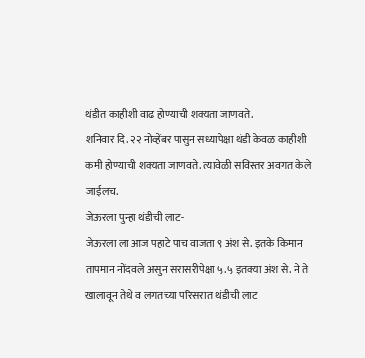थंडीत काहीशी वाढ होण्याची शक्यता जाणवते.
शनिवार दि. २२ नोव्हेंबर पासुन सध्यापेक्षा थंडी केवळ काहीशी कमी होण्याची शक्यता जाणवते. त्यावेळी सविस्तर अवगत केले जाईलच.
जेऊरला पुन्हा थंडीची लाट-
जेऊरला ला आज पहाटे पाच वाजता ९ अंश से. इतके किमान तापमान नोंदवले असुन सरासरीपेक्षा ५.५ इतक्या अंश से. ने ते खालावून तेथे व लगतच्या परिसरात थंडीची लाट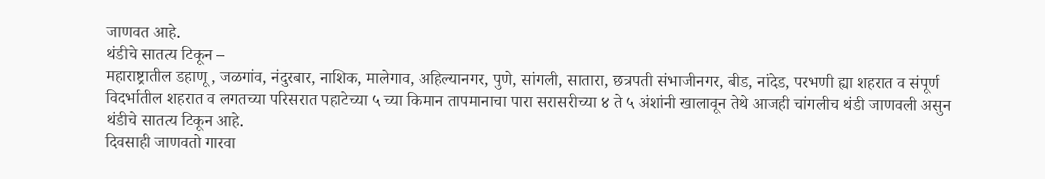जाणवत आहे.
थंडीचे सातत्य टिकून –
महाराष्ट्रातील डहाणू , जळगांव, नंदुरबार, नाशिक, मालेगाव, अहिल्यानगर, पुणे, सांगली, सातारा, छत्रपती संभाजीनगर, बीड, नांदेड, परभणी ह्या शहरात व संपूर्ण विदर्भातील शहरात व लगतच्या परिसरात पहाटेच्या ५ च्या किमान तापमानाचा पारा सरासरीच्या ४ ते ५ अंशांनी खालावून तेथे आजही चांगलीच थंडी जाणवली असुन थंडीचे सातत्य टिकून आहे.
दिवसाही जाणवतो गारवा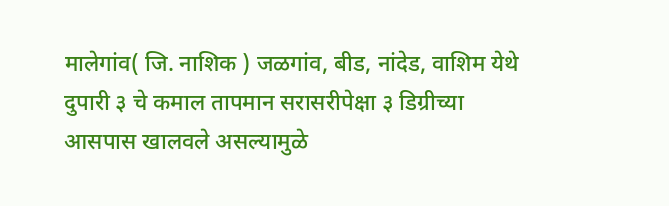मालेगांव( जि. नाशिक ) जळगांव, बीड, नांदेड, वाशिम येथे दुपारी ३ चे कमाल तापमान सरासरीपेक्षा ३ डिग्रीच्या आसपास खालवले असल्यामुळे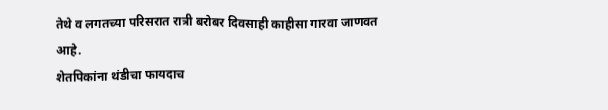तेथे व लगतच्या परिसरात रात्री बरोबर दिवसाही काहीसा गारवा जाणवत आहे.
शेतपिकांना थंडीचा फायदाच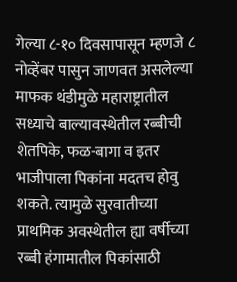गेल्या ८-१० दिवसापासून म्हणजे ८ नोव्हेंबर पासुन जाणवत असलेल्या माफक थंडीमुळे महाराष्ट्रातील सध्याचे बाल्यावस्थेतील रब्बीची शेतपिके, फळ-बागा व इतर भाजीपाला पिकांना मदतच होवु शकते. त्यामुळे सुरवातीच्या प्राथमिक अवस्थेतील ह्या वर्षीच्या रब्बी हंगामातील पिकांसाठी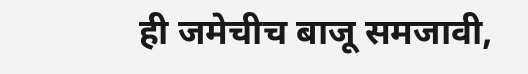ही जमेचीच बाजू समजावी,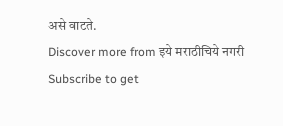असे वाटते.
Discover more from इये मराठीचिये नगरी
Subscribe to get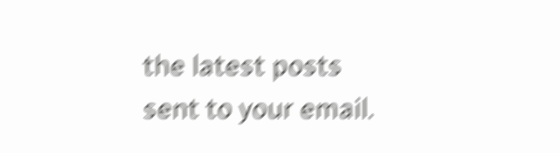the latest posts sent to your email.